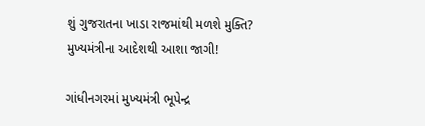શું ગુજરાતના ખાડા રાજમાંથી મળશે મુક્તિ? મુખ્યમંત્રીના આદેશથી આશા જાગી!

ગાંધીનગરમાં મુખ્યમંત્રી ભૂપેન્દ્ર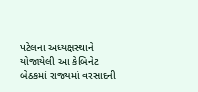પટેલના અધ્યક્ષસ્થાને યોજાયેલી આ કેબિનેટ બેઠકમાં રાજ્યમાં વરસાદની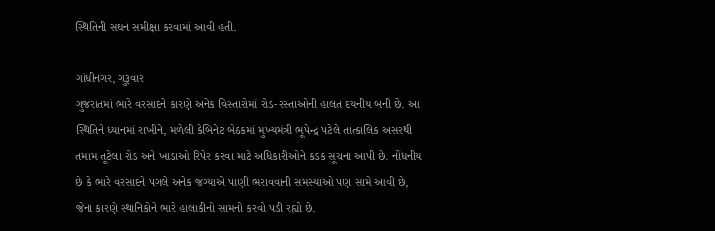સ્થિતિની સઘન સમીક્ષા કરવામાં આવી હતી.

ગાંધીનગર, ગુરૂવાર
ગુજરાતમાં ભારે વરસાદને કારણે અનેક વિસ્તારોમાં રોડ-રસ્તાઓની હાલત દયનીય બની છે. આ સ્થિતિને ધ્યાનમાં રાખીને, મળેલી કેબિનેટ બેઠકમાં મુખ્યમંત્રી ભૂપેન્દ્ર પટેલે તાત્કાલિક અસરથી તમામ તૂટેલા રોડ અને ખાડાઓ રિપેર કરવા માટે અધિકારીઓને કડક સૂચના આપી છે. નોંધનીય છે કે ભારે વરસાદને પગલે અનેક જગ્યાએ પાણી ભરાવવાની સમસ્યાઓ પણ સામે આવી છે, જેના કારણે સ્થાનિકોને ભારે હાલાકીનો સામનો કરવો પડી રહ્યો છે.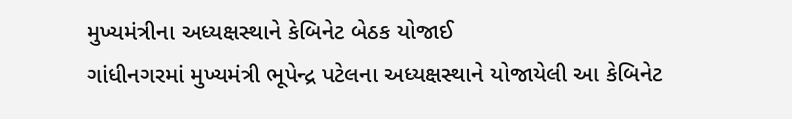મુખ્યમંત્રીના અધ્યક્ષસ્થાને કેબિનેટ બેઠક યોજાઈ
ગાંધીનગરમાં મુખ્યમંત્રી ભૂપેન્દ્ર પટેલના અધ્યક્ષસ્થાને યોજાયેલી આ કેબિનેટ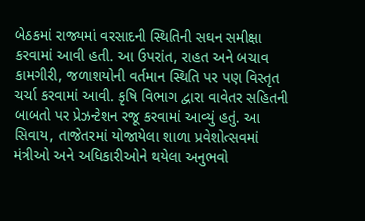બેઠકમાં રાજ્યમાં વરસાદની સ્થિતિની સઘન સમીક્ષા કરવામાં આવી હતી. આ ઉપરાંત, રાહત અને બચાવ કામગીરી, જળાશયોની વર્તમાન સ્થિતિ પર પણ વિસ્તૃત ચર્ચા કરવામાં આવી. કૃષિ વિભાગ દ્વારા વાવેતર સહિતની બાબતો પર પ્રેઝન્ટેશન રજૂ કરવામાં આવ્યું હતું. આ સિવાય, તાજેતરમાં યોજાયેલા શાળા પ્રવેશોત્સવમાં મંત્રીઓ અને અધિકારીઓને થયેલા અનુભવો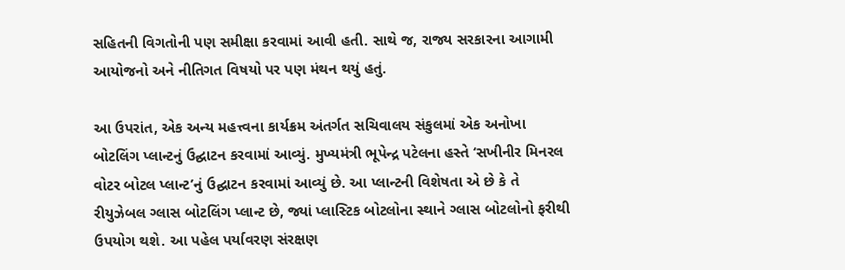સહિતની વિગતોની પણ સમીક્ષા કરવામાં આવી હતી. સાથે જ, રાજ્ય સરકારના આગામી આયોજનો અને નીતિગત વિષયો પર પણ મંથન થયું હતું.

આ ઉપરાંત, એક અન્ય મહત્ત્વના કાર્યક્રમ અંતર્ગત સચિવાલય સંકુલમાં એક અનોખા બોટલિંગ પ્લાન્ટનું ઉદ્ઘાટન કરવામાં આવ્યું. મુખ્યમંત્રી ભૂપેન્દ્ર પટેલના હસ્તે ‘સખીનીર મિનરલ વોટર બોટલ પ્લાન્ટ’નું ઉદ્ઘાટન કરવામાં આવ્યું છે. આ પ્લાન્ટની વિશેષતા એ છે કે તે રીયુઝેબલ ગ્લાસ બોટલિંગ પ્લાન્ટ છે, જ્યાં પ્લાસ્ટિક બોટલોના સ્થાને ગ્લાસ બોટલોનો ફરીથી ઉપયોગ થશે. આ પહેલ પર્યાવરણ સંરક્ષણ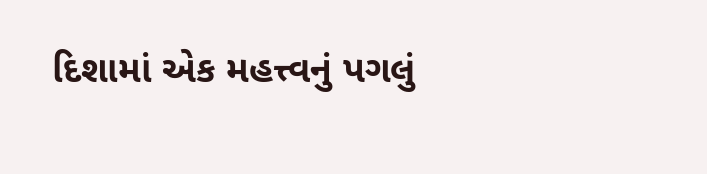દિશામાં એક મહત્ત્વનું પગલું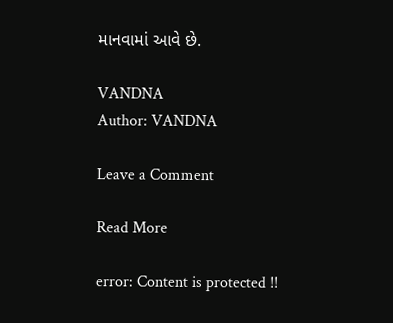માનવામાં આવે છે.

VANDNA
Author: VANDNA

Leave a Comment

Read More

error: Content is protected !!